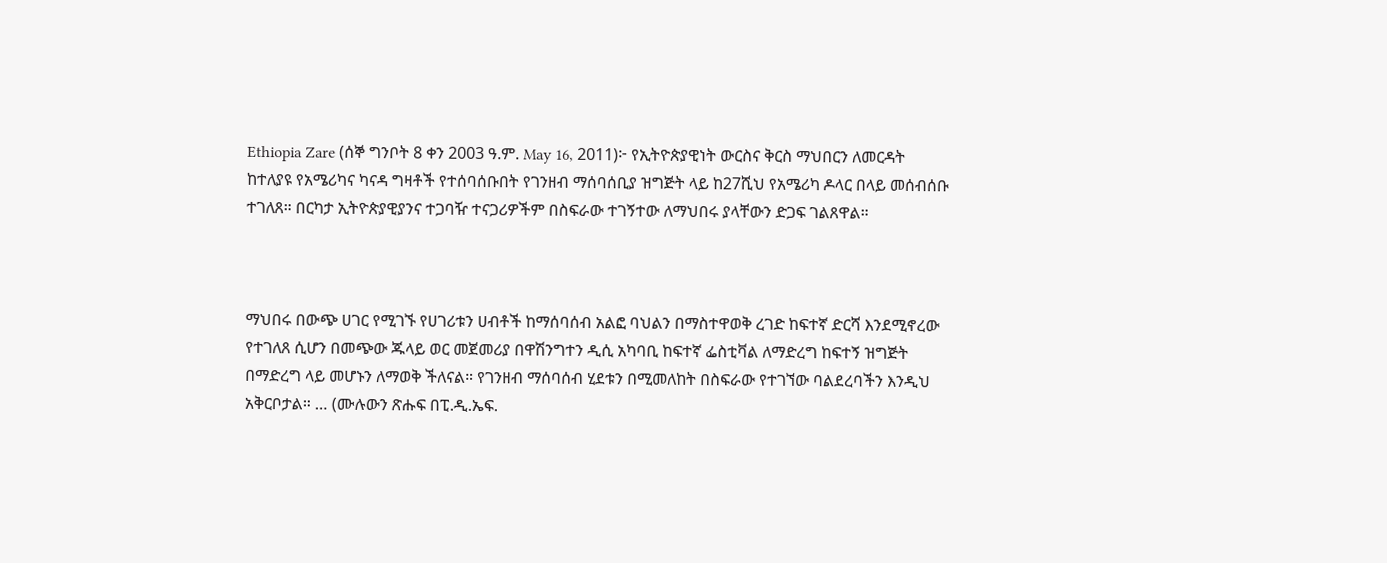Ethiopia Zare (ሰኞ ግንቦት 8 ቀን 2003 ዓ.ም. May 16, 2011)፦ የኢትዮጵያዊነት ውርስና ቅርስ ማህበርን ለመርዳት ከተለያዩ የአሜሪካና ካናዳ ግዛቶች የተሰባሰቡበት የገንዘብ ማሰባሰቢያ ዝግጅት ላይ ከ27ሺህ የአሜሪካ ዶላር በላይ መሰብሰቡ ተገለጸ። በርካታ ኢትዮጵያዊያንና ተጋባዥ ተናጋሪዎችም በስፍራው ተገኝተው ለማህበሩ ያላቸውን ድጋፍ ገልጸዋል።



ማህበሩ በውጭ ሀገር የሚገኙ የሀገሪቱን ሀብቶች ከማሰባሰብ አልፎ ባህልን በማስተዋወቅ ረገድ ከፍተኛ ድርሻ እንደሚኖረው የተገለጸ ሲሆን በመጭው ጁላይ ወር መጀመሪያ በዋሽንግተን ዲሲ አካባቢ ከፍተኛ ፌስቲቫል ለማድረግ ከፍተኝ ዝግጅት በማድረግ ላይ መሆኑን ለማወቅ ችለናል። የገንዘብ ማሰባሰብ ሂደቱን በሚመለከት በስፍራው የተገኘው ባልደረባችን እንዲህ አቅርቦታል። … (ሙሉውን ጽሑፍ በፒ.ዲ.ኤፍ.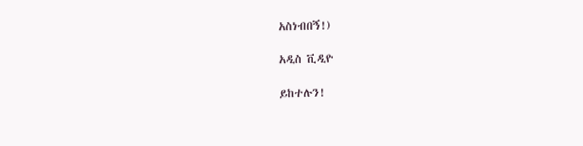አስነብበኝ!)

አዲስ ቪዲዮ

ይከተሉን!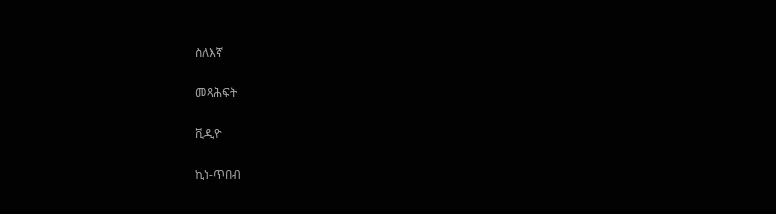ስለእኛ

መጻሕፍት

ቪዲዮ

ኪነ-ጥበብ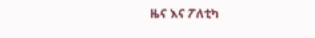ዜና እና ፖለቲካ